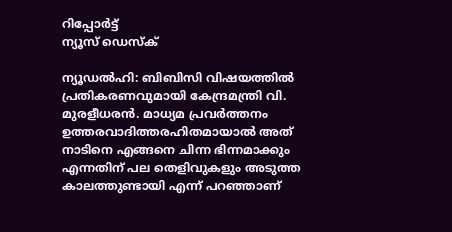റിപ്പോര്‍ട്ട്
ന്യൂസ് ഡെസ്ക്

ന്യൂഡൽഹി: ബിബിസി വിഷയത്തിൽ പ്രതികരണവുമായി കേന്ദ്രമന്ത്രി വി. മുരളീധരൻ. മാധ്യമ പ്രവർത്തനം ഉത്തരവാദിത്തരഹിതമായാൽ അത് നാടിനെ എങ്ങനെ ചിന്ന ഭിന്നമാക്കും എന്നതിന് പല തെളിവുകളും അടുത്ത കാലത്തുണ്ടായി എന്ന് പറഞ്ഞാണ്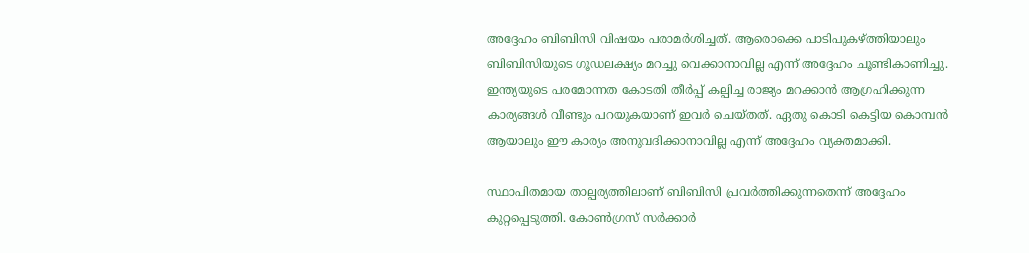അദ്ദേഹം ബിബിസി വിഷയം പരാമർശിച്ചത്. ആരൊക്കെ പാടിപുകഴ്ത്തിയാലും ബിബിസിയുടെ ഗൂഡലക്ഷ്യം മറച്ചു വെക്കാനാവില്ല എന്ന് അദ്ദേഹം ചൂണ്ടികാണിച്ചു. ഇന്ത്യയുടെ പരമോന്നത കോടതി തീർപ്പ് കല്പിച്ച രാജ്യം മറക്കാൻ ആഗ്രഹിക്കുന്ന കാര്യങ്ങൾ വീണ്ടും പറയുകയാണ് ഇവർ ചെയ്തത്. ഏതു കൊടി കെട്ടിയ കൊമ്പൻ ആയാലും ഈ കാര്യം അനുവദിക്കാനാവില്ല എന്ന് അദ്ദേഹം വ്യക്തമാക്കി.

സ്ഥാപിതമായ താല്പര്യത്തിലാണ് ബിബിസി പ്രവർത്തിക്കുന്നതെന്ന് അദ്ദേഹം കുറ്റപ്പെടുത്തി. കോൺഗ്രസ് സർക്കാർ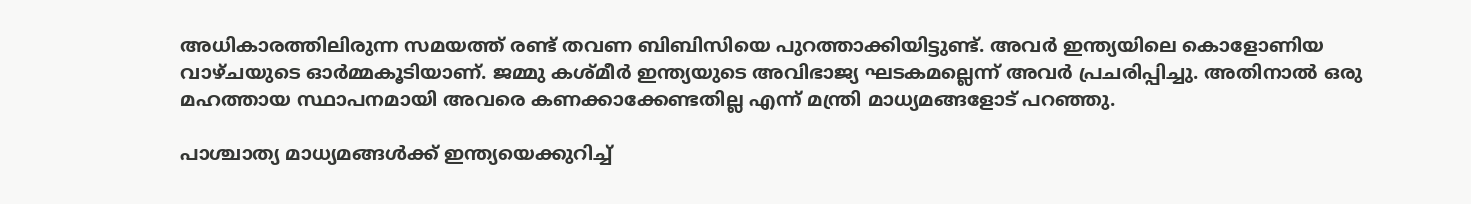അധികാരത്തിലിരുന്ന സമയത്ത് രണ്ട് തവണ ബിബിസിയെ പുറത്താക്കിയിട്ടുണ്ട്. അവർ ഇന്ത്യയിലെ കൊളോണിയ വാഴ്ചയുടെ ഓർമ്മകൂടിയാണ്. ജമ്മു കശ്മീർ ഇന്ത്യയുടെ അവിഭാജ്യ ഘടകമല്ലെന്ന് അവർ പ്രചരിപ്പിച്ചു. അതിനാൽ ഒരു മഹത്തായ സ്ഥാപനമായി അവരെ കണക്കാക്കേണ്ടതില്ല എന്ന് മന്ത്രി മാധ്യമങ്ങളോട് പറഞ്ഞു.

പാശ്ചാത്യ മാധ്യമങ്ങൾക്ക് ഇന്ത്യയെക്കുറിച്ച്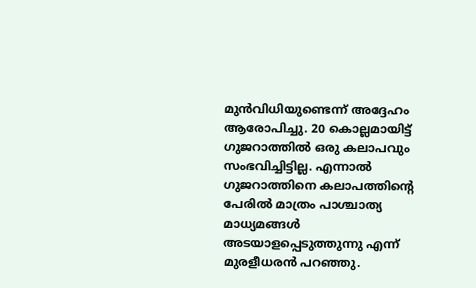മുൻവിധിയുണ്ടെന്ന് അദ്ദേഹം ആരോപിച്ചു. 20 കൊല്ലമായിട്ട് ഗുജറാത്തിൽ ഒരു കലാപവും സംഭവിച്ചിട്ടില്ല. എന്നാൽ ഗുജറാത്തിനെ കലാപത്തിന്റെ പേരിൽ മാത്രം പാശ്ചാത്യ മാധ്യമങ്ങൾ അടയാളപ്പെടുത്തുന്നു എന്ന് മുരളീധരൻ പറഞ്ഞു.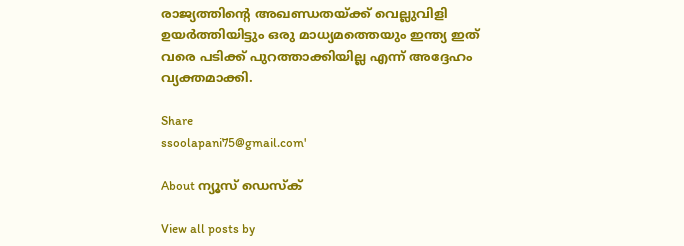രാജ്യത്തിന്റെ അഖണ്ഡതയ്ക്ക് വെല്ലുവിളി ഉയർത്തിയിട്ടും ഒരു മാധ്യമത്തെയും ഇന്ത്യ ഇത് വരെ പടിക്ക് പുറത്താക്കിയില്ല എന്ന് അദ്ദേഹം വ്യക്തമാക്കി.

Share
ssoolapani75@gmail.com'

About ന്യൂസ് ഡെസ്ക്

View all posts by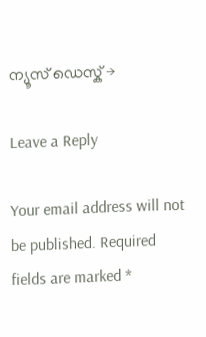ന്യൂസ് ഡെസ്ക് →

Leave a Reply

Your email address will not be published. Required fields are marked *